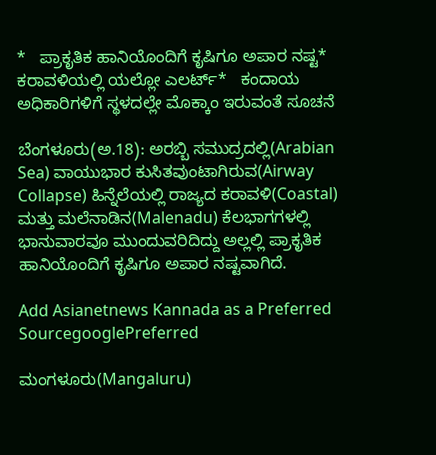*   ಪ್ರಾಕೃತಿಕ ಹಾನಿಯೊಂದಿಗೆ ಕೃಷಿಗೂ ಅಪಾರ ನಷ್ಟ*   ಕರಾವಳಿಯಲ್ಲಿ ಯಲ್ಲೋ ಎಲರ್ಟ್‌*   ಕಂದಾಯ ಅಧಿಕಾರಿಗಳಿಗೆ ಸ್ಥಳದಲ್ಲೇ ಮೊಕ್ಕಾಂ ಇರುವಂತೆ ಸೂಚನೆ

ಬೆಂಗಳೂರು(ಅ.18): ಅರಬ್ಬಿ ಸಮುದ್ರದಲ್ಲಿ(Arabian Sea) ವಾಯುಭಾರ ಕುಸಿತವುಂಟಾಗಿರುವ(Airway Collapse) ಹಿನ್ನೆಲೆಯಲ್ಲಿ ರಾಜ್ಯದ ಕರಾವಳಿ(Coastal) ಮತ್ತು ಮಲೆನಾಡಿನ(Malenadu) ಕೆಲಭಾಗಗಳಲ್ಲಿ ಭಾನುವಾರವೂ ಮುಂದುವರಿದಿದ್ದು ಅಲ್ಲಲ್ಲಿ ಪ್ರಾಕೃತಿಕ ಹಾನಿಯೊಂದಿಗೆ ಕೃಷಿಗೂ ಅಪಾರ ನಷ್ಟವಾಗಿದೆ.

Add Asianetnews Kannada as a Preferred SourcegooglePreferred

ಮಂಗಳೂರು(Mangaluru)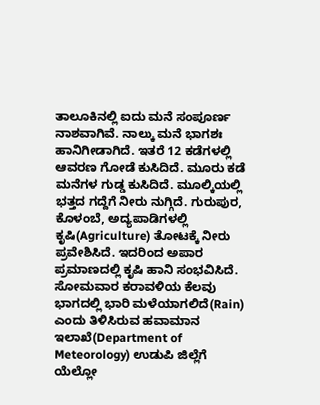ತಾಲೂಕಿನಲ್ಲಿ ಐದು ಮನೆ ಸಂಪೂರ್ಣ ನಾಶವಾಗಿವೆ. ನಾಲ್ಕು ಮನೆ ಭಾಗಶಃ ಹಾನಿಗೀಡಾಗಿದೆ. ಇತರೆ 12 ಕಡೆಗಳಲ್ಲಿ ಆವರಣ ಗೋಡೆ ಕುಸಿದಿದೆ. ಮೂರು ಕಡೆ ಮನೆಗಳ ಗುಡ್ಡ ಕುಸಿದಿದೆ. ಮೂಲ್ಕಿಯಲ್ಲಿ ಭತ್ತದ ಗದ್ದೆಗೆ ನೀರು ನುಗ್ಗಿದೆ. ಗುರುಪುರ, ಕೊಳಂಬೆ, ಅದ್ಯಪಾಡಿಗಳಲ್ಲಿ ಕೃಷಿ(Agriculture) ತೋಟಕ್ಕೆ ನೀರು ಪ್ರವೇಶಿಸಿದೆ. ಇದರಿಂದ ಅಪಾರ ಪ್ರಮಾಣದಲ್ಲಿ ಕೃಷಿ ಹಾನಿ ಸಂಭವಿಸಿದೆ. ಸೋಮವಾರ ಕರಾವಳಿಯ ಕೆಲವು ಭಾಗದಲ್ಲಿ ಭಾರಿ ಮಳೆಯಾಗಲಿದೆ(Rain) ಎಂದು ತಿಳಿಸಿರುವ ಹವಾಮಾನ ಇಲಾಖೆ(Department of Meteorology) ಉಡುಪಿ ಜಿಲ್ಲೆಗೆ ಯೆಲ್ಲೋ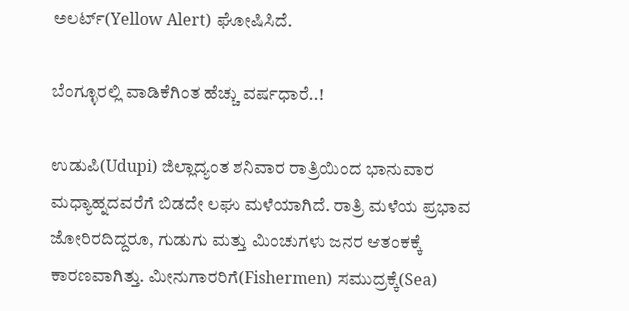ಅಲರ್ಟ್‌(Yellow Alert) ಘೋಷಿಸಿದೆ.

ಬೆಂಗ್ಳೂರಲ್ಲಿ ವಾಡಿಕೆಗಿಂತ ಹೆಚ್ಚು ವರ್ಷಧಾರೆ..!

ಉಡುಪಿ(Udupi) ಜಿಲ್ಲಾದ್ಯಂತ ಶನಿವಾರ ರಾತ್ರಿಯಿಂದ ಭಾನುವಾರ ಮಧ್ಯಾಹ್ನದವರೆಗೆ ಬಿಡದೇ ಲಘು ಮಳೆಯಾಗಿದೆ. ರಾತ್ರಿ ಮಳೆಯ ಪ್ರಭಾವ ಜೋರಿರದಿದ್ದರೂ, ಗುಡುಗು ಮತ್ತು ಮಿಂಚುಗಳು ಜನರ ಆತಂಕಕ್ಕೆ ಕಾರಣವಾಗಿತ್ತು. ಮೀನುಗಾರರಿಗೆ(Fishermen) ಸಮುದ್ರಕ್ಕೆ(Sea)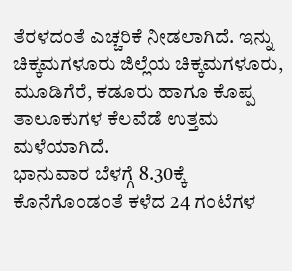ತೆರಳದಂತೆ ಎಚ್ಚರಿಕೆ ನೀಡಲಾಗಿದೆ. ಇನ್ನು ಚಿಕ್ಕಮಗಳೂರು ಜಿಲ್ಲೆಯ ಚಿಕ್ಕಮಗಳೂರು, ಮೂಡಿಗೆರೆ, ಕಡೂರು ಹಾಗೂ ಕೊಪ್ಪ ತಾಲೂಕುಗಳ ಕೆಲವೆಡೆ ಉತ್ತಮ ಮಳೆಯಾಗಿದೆ.
ಭಾನುವಾರ ಬೆಳಗ್ಗೆ 8.30ಕ್ಕೆ ಕೊನೆಗೊಂಡಂತೆ ಕಳೆದ 24 ಗಂಟೆಗಳ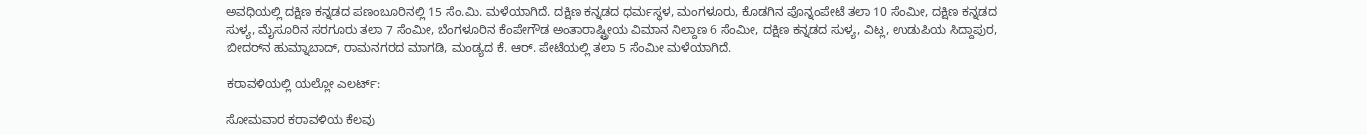ಅವಧಿಯಲ್ಲಿ ದಕ್ಷಿಣ ಕನ್ನಡದ ಪಣಂಬೂರಿನಲ್ಲಿ 15 ಸೆಂ.ಮಿ. ಮಳೆಯಾಗಿದೆ. ದಕ್ಷಿಣ ಕನ್ನಡದ ಧರ್ಮಸ್ಥಳ, ಮಂಗಳೂರು, ಕೊಡಗಿನ ಪೊನ್ನಂಪೇಟೆ ತಲಾ 10 ಸೆಂಮೀ, ದಕ್ಷಿಣ ಕನ್ನಡದ ಸುಳ್ಯ, ಮೈಸೂರಿನ ಸರಗೂರು ತಲಾ 7 ಸೆಂಮೀ, ಬೆಂಗಳೂರಿನ ಕೆಂಪೇಗೌಡ ಅಂತಾರಾಷ್ಟ್ರೀಯ ವಿಮಾನ ನಿಲ್ದಾಣ 6 ಸೆಂಮೀ, ದಕ್ಷಿಣ ಕನ್ನಡದ ಸುಳ್ಯ, ವಿಟ್ಲ, ಉಡುಪಿಯ ಸಿದ್ದಾಪುರ, ಬೀದರ್‌ನ ಹುಮ್ನಾಬಾದ್‌, ರಾಮನಗರದ ಮಾಗಡಿ, ಮಂಡ್ಯದ ಕೆ. ಆರ್‌. ಪೇಟೆಯಲ್ಲಿ ತಲಾ 5 ಸೆಂಮೀ ಮಳೆಯಾಗಿದೆ.

ಕರಾವಳಿಯಲ್ಲಿ ಯಲ್ಲೋ ಎಲರ್ಟ್‌:

ಸೋಮವಾರ ಕರಾವಳಿಯ ಕೆಲವು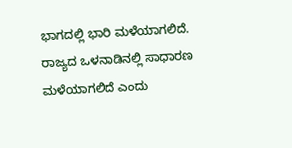ಭಾಗದಲ್ಲಿ ಭಾರಿ ಮಳೆಯಾಗಲಿದೆ. ರಾಜ್ಯದ ಒಳನಾಡಿನಲ್ಲಿ ಸಾಧಾರಣ ಮಳೆಯಾಗಲಿದೆ ಎಂದು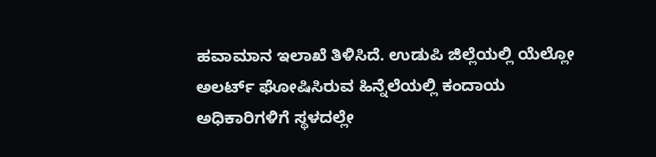ಹವಾಮಾನ ಇಲಾಖೆ ತಿಳಿಸಿದೆ. ಉಡುಪಿ ಜಿಲ್ಲೆಯಲ್ಲಿ ಯೆಲ್ಲೋ ಅಲರ್ಟ್‌ ಘೋಷಿಸಿರುವ ಹಿನ್ನೆಲೆಯಲ್ಲಿ ಕಂದಾಯ ಅಧಿಕಾರಿಗಳಿಗೆ ಸ್ಥಳದಲ್ಲೇ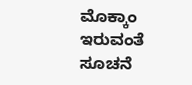ಮೊಕ್ಕಾಂ ಇರುವಂತೆ ಸೂಚನೆ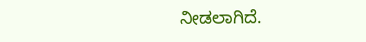ನೀಡಲಾಗಿದೆ.